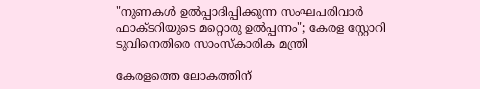"നുണകൾ ഉൽപ്പാദിപ്പിക്കുന്ന സംഘപരിവാർ ഫാക്ടറിയുടെ മറ്റൊരു ഉൽപ്പന്നം"; കേരള സ്റ്റോറി ടുവിനെതിരെ സാംസ്കാരിക മന്ത്രി

കേരളത്തെ ലോകത്തിന്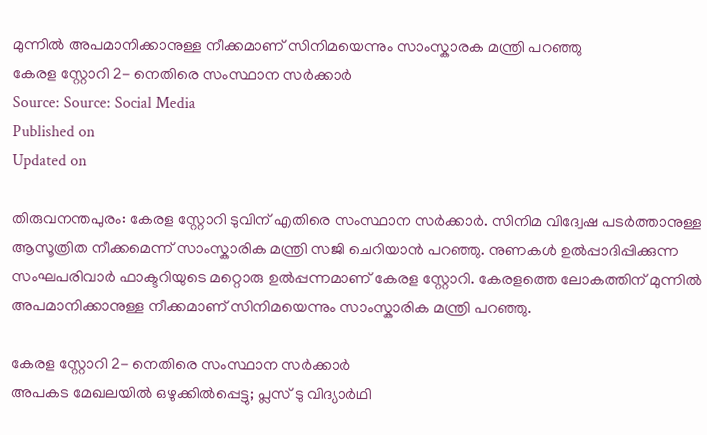മുന്നിൽ അപമാനിക്കാനുള്ള നീക്കമാണ് സിനിമയെന്നും സാംസ്കാരക മന്ത്രി പറഞ്ഞു
കേരള സ്റ്റോറി 2- നെതിരെ സംസ്ഥാന സർക്കാർ
Source: Source: Social Media
Published on
Updated on

തിരുവനന്തപുരം: കേരള സ്റ്റോറി ടുവിന് എതിരെ സംസ്ഥാന സർക്കാർ. സിനിമ വിദ്വേഷ പടർത്താനുള്ള ആസൂത്രിത നീക്കമെന്ന് സാംസ്കാരിക മന്ത്രി സജി ചെറിയാൻ പറഞ്ഞു. നുണകൾ ഉൽപ്പാദിപ്പിക്കുന്ന സംഘപരിവാർ ഫാക്ടറിയുടെ മറ്റൊരു ഉൽപ്പന്നമാണ് കേരള സ്റ്റോറി. കേരളത്തെ ലോകത്തിന് മുന്നിൽ അപമാനിക്കാനുള്ള നീക്കമാണ് സിനിമയെന്നും സാംസ്കാരിക മന്ത്രി പറഞ്ഞു.

കേരള സ്റ്റോറി 2- നെതിരെ സംസ്ഥാന സർക്കാർ
അപകട മേഖലയിൽ ഒഴുക്കിൽപ്പെട്ടു; പ്ലസ്‌ ടു വിദ്യാർഥി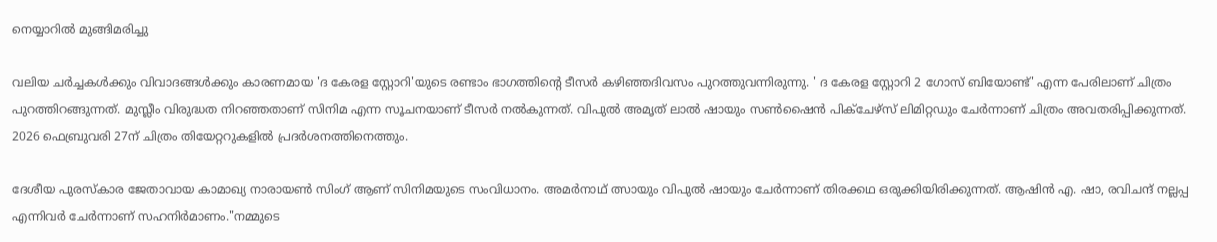നെയ്യാറിൽ മുങ്ങിമരിച്ചു

വലിയ ചർച്ചകൾക്കും വിവാദങ്ങൾക്കും കാരണമായ 'ദ കേരള സ്റ്റോറി'യുടെ രണ്ടാം ഭാഗത്തിന്റെ ടീസർ കഴിഞ്ഞദിവസം പുറത്തുവന്നിരുന്നു. ' ദ കേരള സ്റ്റോറി 2 ഗോസ് ബിയോണ്ട്' എന്ന പേരിലാണ് ചിത്രം പുറത്തിറങ്ങുന്നത്. മുസ്ലീം വിരുദ്ധത നിറഞ്ഞതാണ് സിനിമ എന്ന സൂചനയാണ് ടീസർ നൽകുന്നത്. വിപുൽ അമൃത് ലാൽ ഷായും സൺഷൈൻ പിക്ചേഴ്സ് ലിമിറ്റഡും ചേർന്നാണ് ചിത്രം അവതരിപ്പിക്കുന്നത്. 2026 ഫെബ്രുവരി 27ന് ചിത്രം തിയേറ്ററുകളിൽ പ്രദർശനത്തിനെത്തും.

ദേശീയ പുരസ്കാര ജേതാവായ കാമാഖ്യ നാരായൺ സിംഗ് ആണ് സിനിമയുടെ സംവിധാനം. അമർനാഥ് ത്സായും വിപുൽ ഷായും ചേർന്നാണ് തിരക്കഥ ഒരുക്കിയിരിക്കുന്നത്. ആഷിൻ എ. ഷാ, രവിചന്ദ് നല്ലപ്പ എന്നിവർ ചേർന്നാണ് സഹനിർമാണം."നമ്മുടെ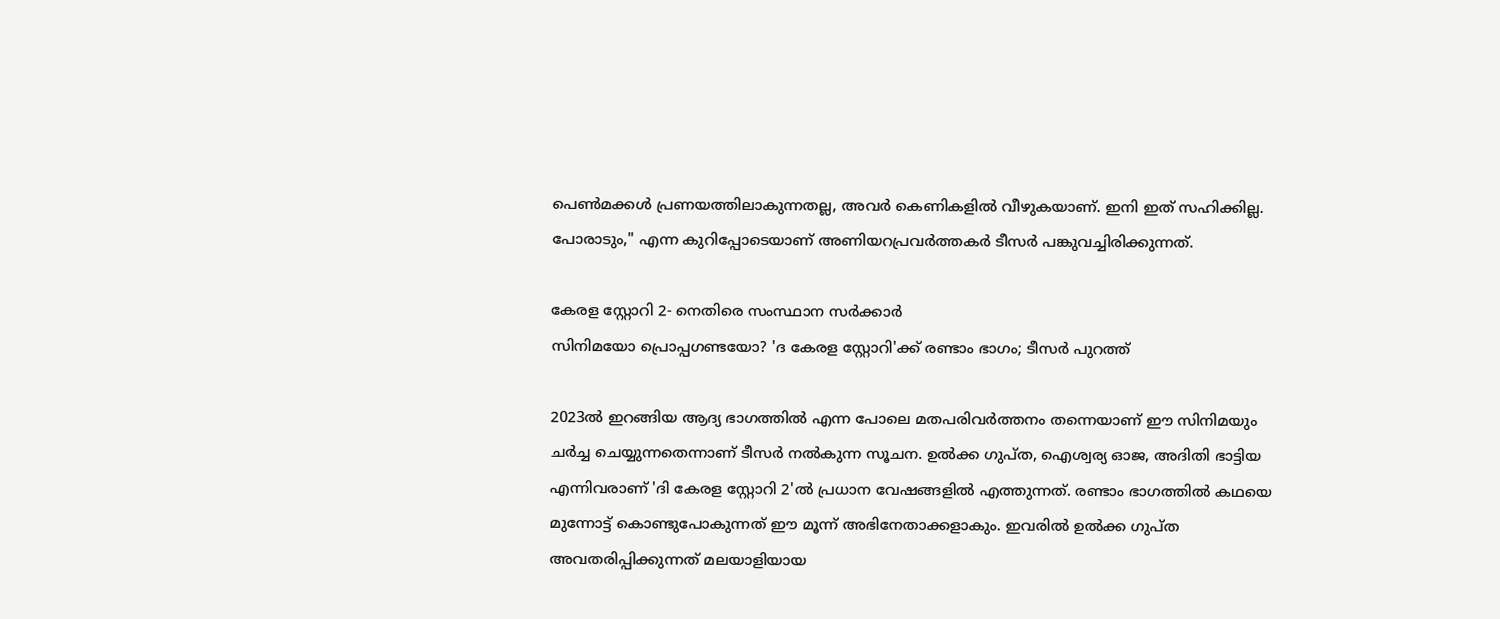പെൺമക്കൾ പ്രണയത്തിലാകുന്നതല്ല, അവർ കെണികളിൽ വീഴുകയാണ്. ഇനി ഇത് സഹിക്കില്ല. പോരാടും," എന്ന കുറിപ്പോടെയാണ് അണിയറപ്രവർത്തകർ ടീസർ പങ്കുവച്ചിരിക്കുന്നത്.

കേരള സ്റ്റോറി 2- നെതിരെ സംസ്ഥാന സർക്കാർ
സിനിമയോ പ്രൊപ്പഗണ്ടയോ? 'ദ കേരള സ്റ്റോറി'ക്ക് രണ്ടാം ഭാഗം; ടീസർ പുറത്ത്

2023ൽ ഇറങ്ങിയ ആദ്യ ഭാഗത്തിൽ എന്ന പോലെ മതപരിവർത്തനം തന്നെയാണ് ഈ സിനിമയും ചർച്ച ചെയ്യുന്നതെന്നാണ് ടീസർ നൽകുന്ന സൂചന. ഉൽക്ക ഗുപ്ത, ഐശ്വര്യ ഓജ, അദിതി ഭാട്ടിയ എന്നിവരാണ് 'ദി കേരള സ്റ്റോറി 2'ൽ പ്രധാന വേഷങ്ങളിൽ എത്തുന്നത്. രണ്ടാം ഭാഗത്തിൽ കഥയെ മുന്നോട്ട് കൊണ്ടുപോകുന്നത് ഈ മൂന്ന് അഭിനേതാക്കളാകും. ഇവരിൽ ഉൽക്ക ഗുപ്ത അവതരിപ്പിക്കുന്നത് മലയാളിയായ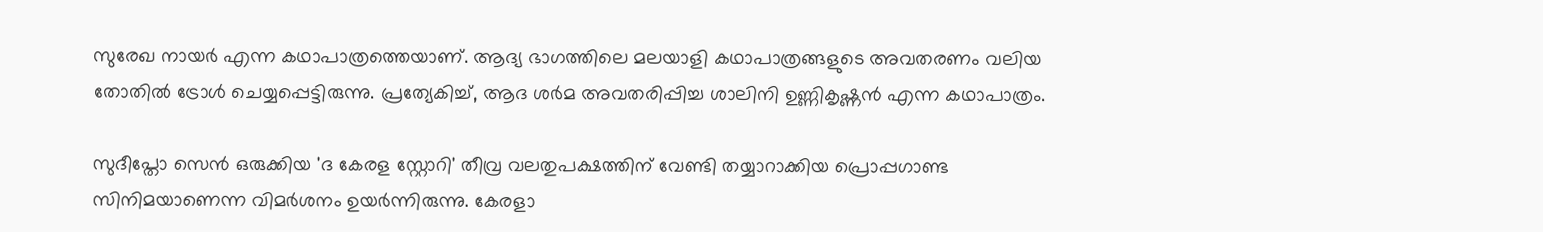സുരേഖ നായർ എന്ന കഥാപാത്രത്തെയാണ്. ആദ്യ ഭാഗത്തിലെ മലയാളി കഥാപാത്രങ്ങളുടെ അവതരണം വലിയ തോതിൽ ട്രോൾ ചെയ്യപ്പെട്ടിരുന്നു. പ്രത്യേകിച്ച്, ആദ ശർമ അവതരിപ്പിച്ച ശാലിനി ഉണ്ണികൃഷ്ണൻ എന്ന കഥാപാത്രം.

സുദീപ്തോ സെൻ ഒരുക്കിയ 'ദ കേരള സ്റ്റോറി' തീവ്ര വലതുപക്ഷത്തിന് വേണ്ടി തയ്യാറാക്കിയ പ്രൊപ്പഗാണ്ട സിനിമയാണെന്ന വിമർശനം ഉയർന്നിരുന്നു. കേരളാ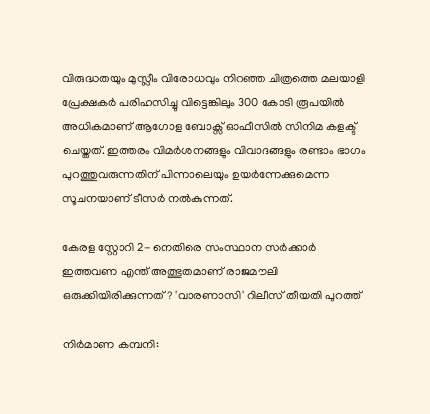വിരുദ്ധതയും മുസ്ലീം വിരോധവും നിറഞ്ഞ ചിത്രത്തെ മലയാളി പ്രേക്ഷകർ പരിഹസിച്ചു വിട്ടെങ്കിലും 300 കോടി രൂപയിൽ അധികമാണ് ആഗോള ബോക്സ് ഓഫീസിൽ സിനിമ കളക്ട് ചെയ്തത്. ഇത്തരം വിമർശനങ്ങളും വിവാദങ്ങളും രണ്ടാം ഭാഗം പുറത്തുവരുന്നതിന് പിന്നാലെയും ഉയർന്നേക്കുമെന്ന സൂചനയാണ് ടീസർ നൽകുന്നത്.

കേരള സ്റ്റോറി 2- നെതിരെ സംസ്ഥാന സർക്കാർ
ഇത്തവണ എന്ത് അത്ഭുതമാണ് രാജമൗലി ഒരുക്കിയിരിക്കുന്നത്? 'വാരണാസി' റിലീസ് തീയതി പുറത്ത്

നിർമാണ കമ്പനി: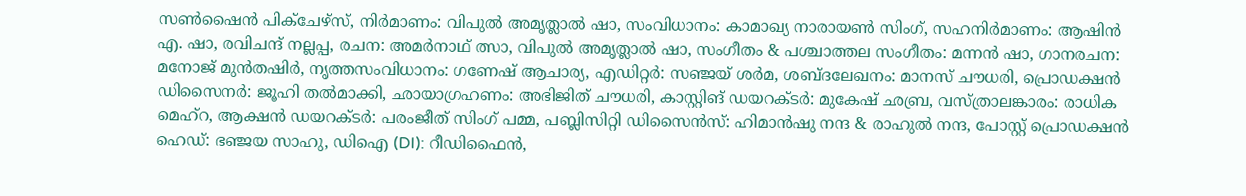സൺഷൈൻ പിക്ചേഴ്സ്, നിർമാണം: വിപുൽ അമൃത്ലാൽ ഷാ, സംവിധാനം: കാമാഖ്യ നാരായൺ സിംഗ്, സഹനിർമാണം: ആഷിൻ എ. ഷാ, രവിചന്ദ് നല്ലപ്പ, രചന: അമർനാഥ് ത്സാ, വിപുൽ അമൃത്ലാൽ ഷാ, സംഗീതം & പശ്ചാത്തല സംഗീതം: മന്നൻ ഷാ, ഗാനരചന: മനോജ് മുൻതഷിർ, നൃത്തസംവിധാനം: ഗണേഷ് ആചാര്യ, എഡിറ്റർ: സഞ്ജയ് ശർമ, ശബ്ദലേഖനം: മാനസ് ചൗധരി, പ്രൊഡക്ഷൻ ഡിസൈനർ: ജൂഹി തൽമാക്കി, ഛായാഗ്രഹണം: അഭിജിത് ചൗധരി, കാസ്റ്റിങ് ഡയറക്ടർ: മുകേഷ് ഛബ്ര, വസ്ത്രാലങ്കാരം: രാധിക മെഹ്‌റ, ആക്ഷൻ ഡയറക്ടർ: പരംജീത് സിംഗ് പമ്മ, പബ്ലിസിറ്റി ഡിസൈൻസ്: ഹിമാൻഷു നന്ദ & രാഹുൽ നന്ദ, പോസ്റ്റ് പ്രൊഡക്ഷൻ ഹെഡ്: ഭഞ്ജയ സാഹു, ഡിഐ (DI): റീഡിഫൈൻ,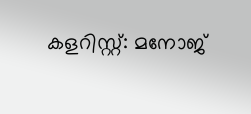കളറിസ്റ്റ്: മനോജ്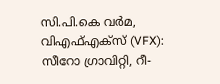സി.പി.കെ വർമ, വിഎഫ്എക്സ് (VFX): സീറോ ഗ്രാവിറ്റി, റീ-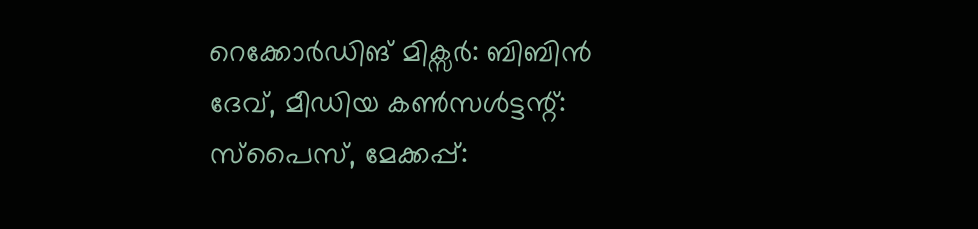റെക്കോർഡിങ് മിക്സർ: ബിബിൻ ദേവ്, മീഡിയ കൺസൾട്ടന്റ്: സ്പൈസ്, മേക്കപ്പ്: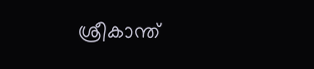ശ്രീകാന്ത്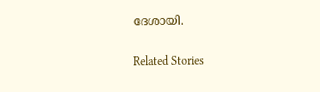ദേശായി.

Related Stories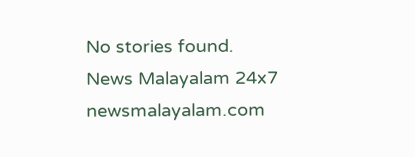No stories found.
News Malayalam 24x7
newsmalayalam.com